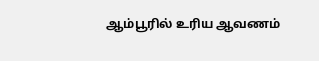ஆம்பூரில் உரிய ஆவணம்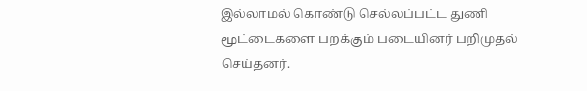இல்லாமல் கொண்டு செல்லப்பட்ட துணி மூட்டைகளை பறக்கும் படையினர் பறிமுதல் செய்தனர்.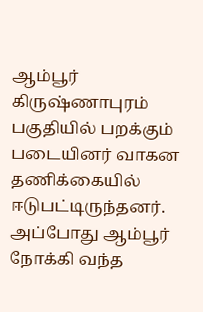ஆம்பூர் கிருஷ்ணாபுரம் பகுதியில் பறக்கும் படையினர் வாகன தணிக்கையில் ஈடுபட்டிருந்தனர். அப்போது ஆம்பூர் நோக்கி வந்த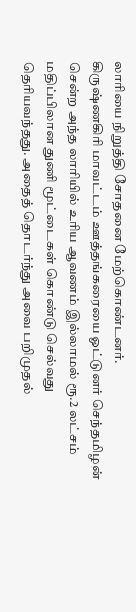லாரியை நிறுத்தி சோதனை மேற்கொண்டனர்.
கிருஷ்ணகிரி மாவட்டம் ஊத்தங்கரையை ஓட்டுனர் செந்தமிழன் சென்ற அந்த லாரியில் உரிய ஆவணம் இல்லாமல் ரூ.2 லட்சம் மதிப்பிலான துணி மூட்டைகள் கொண்டு செல்வது தெரியவந்தது. அதைத் தொடர்ந்து அவை பறிமுதல்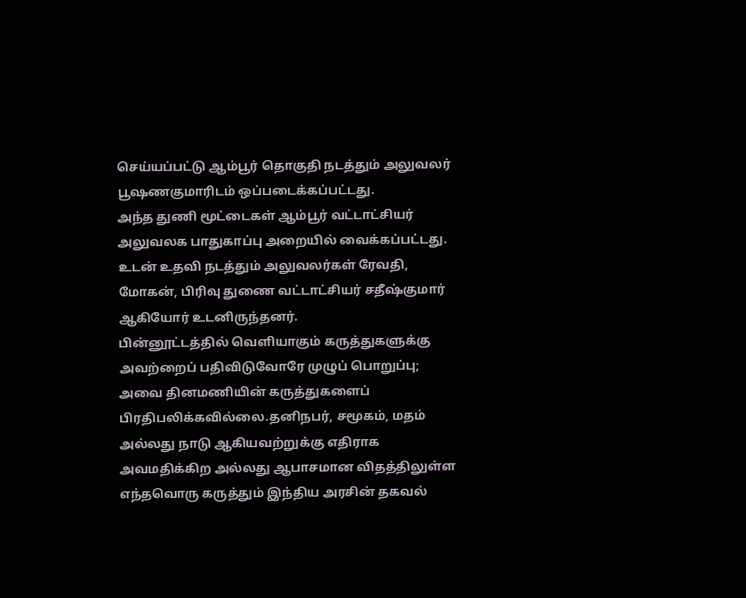செய்யப்பட்டு ஆம்பூர் தொகுதி நடத்தும் அலுவலர் பூஷணகுமாரிடம் ஒப்படைக்கப்பட்டது.
அந்த துணி மூட்டைகள் ஆம்பூர் வட்டாட்சியர் அலுவலக பாதுகாப்பு அறையில் வைக்கப்பட்டது. உடன் உதவி நடத்தும் அலுவலர்கள் ரேவதி, மோகன், பிரிவு துணை வட்டாட்சியர் சதீஷ்குமார் ஆகியோர் உடனிருந்தனர்.
பின்னூட்டத்தில் வெளியாகும் கருத்துகளுக்கு அவற்றைப் பதிவிடுவோரே முழுப் பொறுப்பு; அவை தினமணியின் கருத்துகளைப் பிரதிபலிக்கவில்லை.தனிநபர், சமூகம், மதம் அல்லது நாடு ஆகியவற்றுக்கு எதிராக அவமதிக்கிற அல்லது ஆபாசமான விதத்திலுள்ள எந்தவொரு கருத்தும் இந்திய அரசின் தகவல்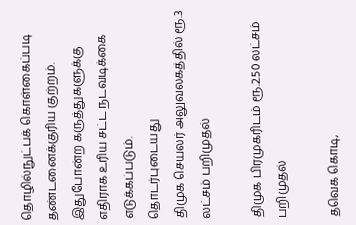தொழில்நுட்பக் கொள்கைப்படி தண்டனைக்குரிய குற்றம். இதுபோன்ற கருத்துகளுக்கு எதிராக உரிய சட்ட நடவடிக்கை எடுக்கப்படும்.
தொடர்புடையது
திமுக செயலர் அலுவலகத்தில் ரூ.3 லட்சம் பறிமுதல்

திமுக பிரமுகரிடம் ரூ.2.50 லட்சம் பறிமுதல்

தவெக கொடி,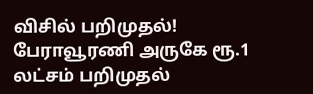விசில் பறிமுதல்!
பேராவூரணி அருகே ரூ.1 லட்சம் பறிமுதல்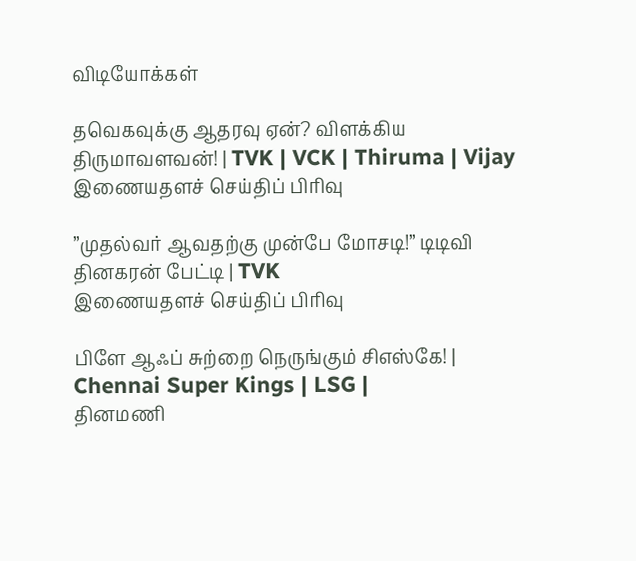விடியோக்கள்

தவெகவுக்கு ஆதரவு ஏன்? விளக்கிய திருமாவளவன்! | TVK | VCK | Thiruma | Vijay
இணையதளச் செய்திப் பிரிவு

”முதல்வர் ஆவதற்கு முன்பே மோசடி!” டிடிவி தினகரன் பேட்டி | TVK
இணையதளச் செய்திப் பிரிவு

பிளே ஆஃப் சுற்றை நெருங்கும் சிஎஸ்கே! | Chennai Super Kings | LSG |
தினமணி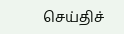செய்திச்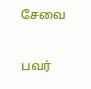சேவை

பவர்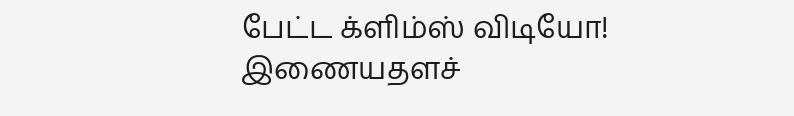பேட்ட க்ளிம்ஸ் விடியோ!
இணையதளச்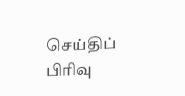செய்திப் பிரிவு